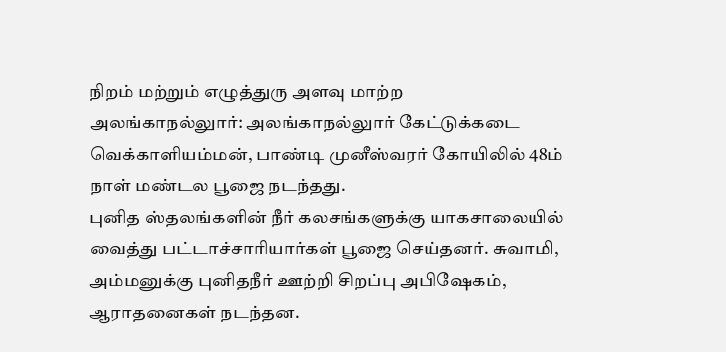நிறம் மற்றும் எழுத்துரு அளவு மாற்ற
அலங்காநல்லுார்: அலங்காநல்லுார் கேட்டுக்கடை வெக்காளியம்மன், பாண்டி முனீஸ்வரர் கோயிலில் 48ம் நாள் மண்டல பூஜை நடந்தது.
புனித ஸ்தலங்களின் நீர் கலசங்களுக்கு யாகசாலையில் வைத்து பட்டாச்சாரியார்கள் பூஜை செய்தனர். சுவாமி, அம்மனுக்கு புனிதநீர் ஊற்றி சிறப்பு அபிஷேகம், ஆராதனைகள் நடந்தன.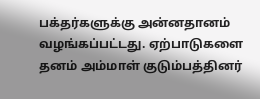பக்தர்களுக்கு அன்னதானம் வழங்கப்பட்டது. ஏற்பாடுகளை தனம் அம்மாள் குடும்பத்தினர்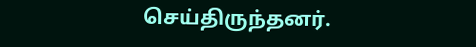செய்திருந்தனர்.